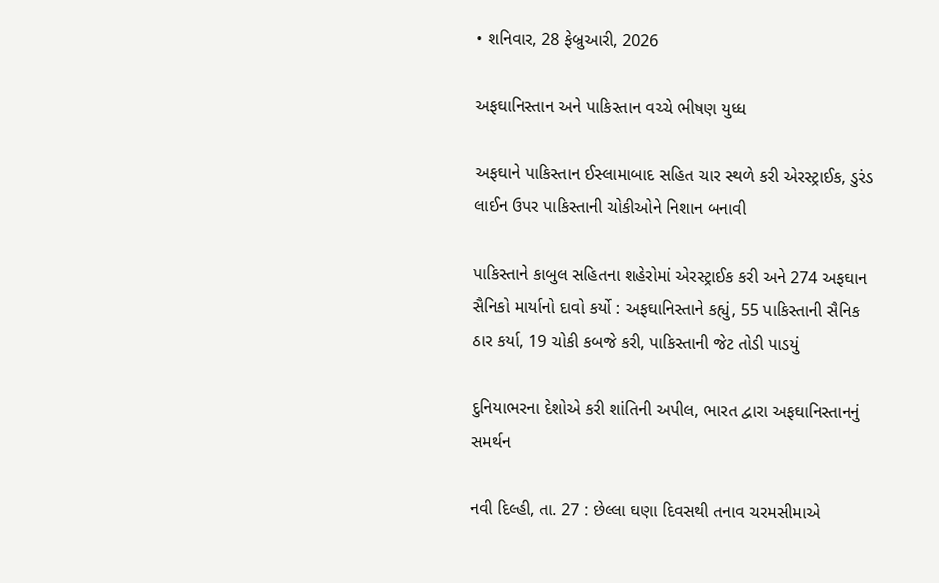• શનિવાર, 28 ફેબ્રુઆરી, 2026

અફઘાનિસ્તાન અને પાકિસ્તાન વચ્ચે ભીષણ યુધ્ધ

અફઘાને પાકિસ્તાન ઈસ્લામાબાદ સહિત ચાર સ્થળે કરી એરસ્ટ્રાઈક, ડુરંડ લાઈન ઉપર પાકિસ્તાની ચોકીઓને નિશાન બનાવી

પાકિસ્તાને કાબુલ સહિતના શહેરોમાં એરસ્ટ્રાઈક કરી અને 274 અફઘાન સૈનિકો માર્યાનો દાવો કર્યો : અફઘાનિસ્તાને કહ્યું, 55 પાકિસ્તાની સૈનિક ઠાર કર્યા, 19 ચોકી કબજે કરી, પાકિસ્તાની જેટ તોડી પાડયું

દુનિયાભરના દેશોએ કરી શાંતિની અપીલ, ભારત દ્વારા અફઘાનિસ્તાનનું સમર્થન

નવી દિલ્હી, તા. 27 : છેલ્લા ઘણા દિવસથી તનાવ ચરમસીમાએ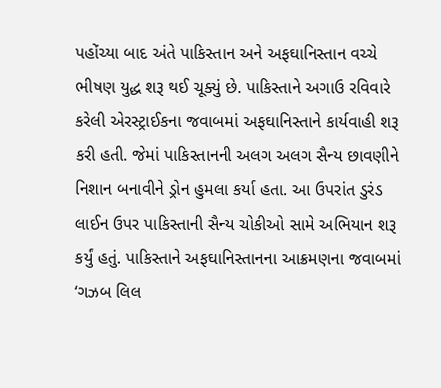પહોંચ્યા બાદ અંતે પાકિસ્તાન અને અફઘાનિસ્તાન વચ્ચે ભીષણ યુદ્ધ શરૂ થઈ ચૂક્યું છે. પાકિસ્તાને અગાઉ રવિવારે કરેલી એરસ્ટ્રાઈકના જવાબમાં અફઘાનિસ્તાને કાર્યવાહી શરૂ કરી હતી. જેમાં પાકિસ્તાનની અલગ અલગ સૈન્ય છાવણીને નિશાન બનાવીને ડ્રોન હુમલા કર્યા હતા. આ ઉપરાંત ડુરંડ લાઈન ઉપર પાકિસ્તાની સૈન્ય ચોકીઓ સામે અભિયાન શરૂ કર્યું હતું. પાકિસ્તાને અફઘાનિસ્તાનના આક્રમણના જવાબમાં ‘ગઝબ લિલ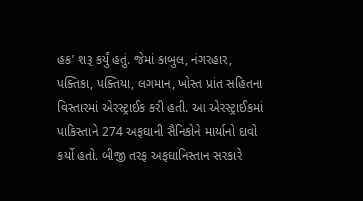હક’ શરૂ કર્યું હતું. જેમાં કાબુલ, નંગરહાર, પક્તિકા, પક્તિયા, લગમાન, ખોસ્ત પ્રાંત સહિતના વિસ્તારમાં એરસ્ટ્રાઈક કરી હતી. આ એરસ્ટ્રાઈકમાં પાકિસ્તાને 274 અફઘાની સૈનિકોને માર્યાનો દાવો કર્યો હતો. બીજી તરફ અફઘાનિસ્તાન સરકારે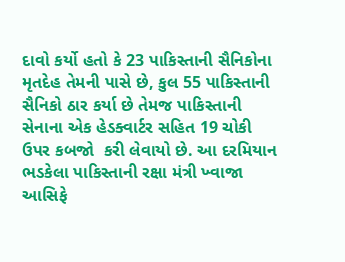દાવો કર્યો હતો કે 23 પાકિસ્તાની સૈનિકોના મૃતદેહ તેમની પાસે છે, કુલ 55 પાકિસ્તાની સૈનિકો ઠાર કર્યા છે તેમજ પાકિસ્તાની સેનાના એક હેડક્વાર્ટર સહિત 19 ચોકી ઉપર કબજો  કરી લેવાયો છે. આ દરમિયાન ભડકેલા પાકિસ્તાની રક્ષા મંત્રી ખ્વાજા આસિફે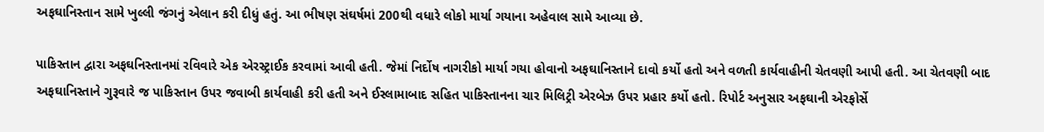અફઘાનિસ્તાન સામે ખુલ્લી જંગનું એલાન કરી દીધું હતું. આ ભીષણ સંઘર્ષમાં 200થી વધારે લોકો માર્યા ગયાના અહેવાલ સામે આવ્યા છે.

પાકિસ્તાન દ્વારા અફઘનિસ્તાનમાં રવિવારે એક એરસ્ટ્રાઈક કરવામાં આવી હતી. જેમાં નિર્દોષ નાગરીકો માર્યા ગયા હોવાનો અફઘાનિસ્તાને દાવો કર્યો હતો અને વળતી કાર્યવાહીની ચેતવણી આપી હતી. આ ચેતવણી બાદ અફઘાનિસ્તાને ગુરૂવારે જ પાકિસ્તાન ઉપર જવાબી કાર્યવાહી કરી હતી અને ઈસ્લામાબાદ સહિત પાકિસ્તાનના ચાર મિલિટ્રી એરબેઝ ઉપર પ્રહાર કર્યો હતો. રિપોર્ટ અનુસાર અફઘાની એરફોર્સે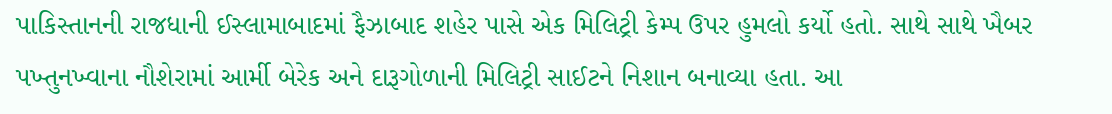પાકિસ્તાનની રાજધાની ઈસ્લામાબાદમાં ફૈઝાબાદ શહેર પાસે એક મિલિટ્રી કેમ્પ ઉપર હુમલો કર્યો હતો. સાથે સાથે ખૈબર પખ્તુનખ્વાના નૌશેરામાં આર્મી બેરેક અને દારૂગોળાની મિલિટ્રી સાઈટને નિશાન બનાવ્યા હતા. આ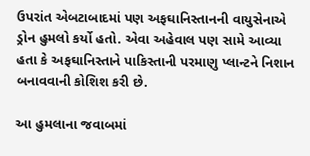ઉપરાંત એબટાબાદમાં પણ અફઘાનિસ્તાનની વાયુસેનાએ ડ્રોન હુમલો કર્યો હતો. એવા અહેવાલ પણ સામે આવ્યા હતા કે અફઘાનિસ્તાને પાકિસ્તાની પરમાણુ પ્લાન્ટને નિશાન બનાવવાની કોશિશ કરી છે.

આ હુમલાના જવાબમાં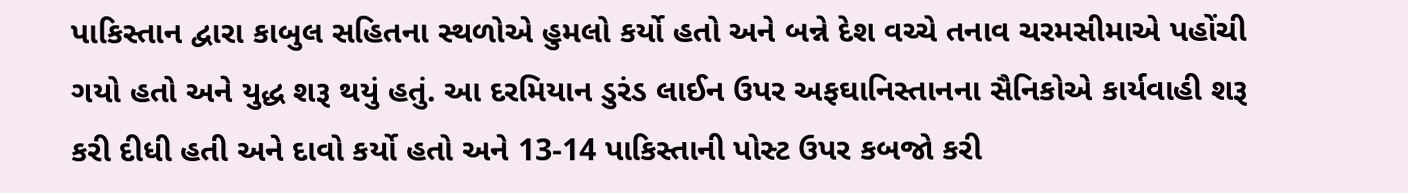પાકિસ્તાન દ્વારા કાબુલ સહિતના સ્થળોએ હુમલો કર્યો હતો અને બન્ને દેશ વચ્ચે તનાવ ચરમસીમાએ પહોંચી ગયો હતો અને યુદ્ધ શરૂ થયું હતું. આ દરમિયાન ડુરંડ લાઈન ઉપર અફઘાનિસ્તાનના સૈનિકોએ કાર્યવાહી શરૂ કરી દીધી હતી અને દાવો કર્યો હતો અને 13-14 પાકિસ્તાની પોસ્ટ ઉપર કબજો કરી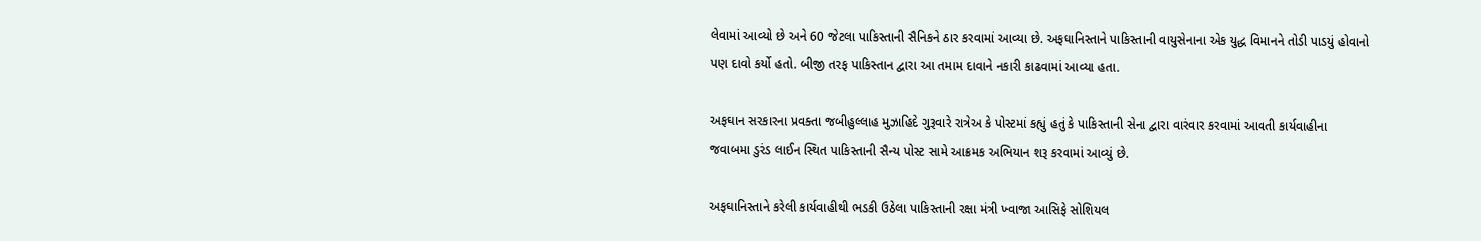લેવામાં આવ્યો છે અને 60 જેટલા પાકિસ્તાની સૈનિકને ઠાર કરવામાં આવ્યા છે. અફઘાનિસ્તાને પાકિસ્તાની વાયુસેનાના એક યુદ્ધ વિમાનને તોડી પાડયું હોવાનો પણ દાવો કર્યો હતો. બીજી તરફ પાકિસ્તાન દ્વારા આ તમામ દાવાને નકારી કાઢવામાં આવ્યા હતા.

અફઘાન સરકારના પ્રવક્તા જબીહુલ્લાહ મુઝાહિદે ગુરૂવારે રાત્રેઅ કે પોસ્ટમાં કહ્યું હતું કે પાકિસ્તાની સેના દ્વારા વારંવાર કરવામાં આવતી કાર્યવાહીના જવાબમા ડુરંડ લાઈન સ્થિત પાકિસ્તાની સૈન્ય પોસ્ટ સામે આક્રમક અભિયાન શરૂ કરવામાં આવ્યું છે.

અફઘાનિસ્તાને કરેલી કાર્યવાહીથી ભડકી ઉઠેલા પાકિસ્તાની રક્ષા મંત્રી ખ્વાજા આસિફે સોશિયલ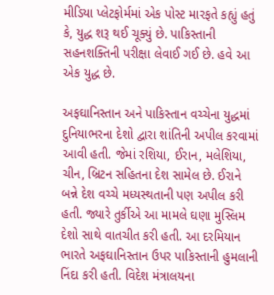મીડિયા પ્લેટફોર્મમાં એક પોસ્ટ મારફતે કહ્યું હતું કે, યુદ્ધ શરૂ થઈ ચૂક્યું છે. પાકિસ્તાની સહનશક્તિની પરીક્ષા લેવાઈ ગઈ છે. હવે આ એક યુદ્ધ છે.

અફઘાનિસ્તાન અને પાકિસ્તાન વચ્ચેના યુદ્ધમાં દુનિયાભરના દેશો દ્વારા શાંતિની અપીલ કરવામાં આવી હતી. જેમાં રશિયા, ઈરાન, મલેશિયા, ચીન, બ્રિટન સહિતના દેશ સામેલ છે. ઈરાને બન્ને દેશ વચ્ચે મધ્યસ્થતાની પણ અપીલ કરી હતી. જ્યારે તુર્કીએ આ મામલે ઘણા મુસ્લિમ દેશો સાથે વાતચીત કરી હતી. આ દરમિયાન ભારતે અફઘાનિસ્તાન ઉપર પાકિસ્તાની હુમલાની નિંદા કરી હતી. વિદેશ મંત્રાલયના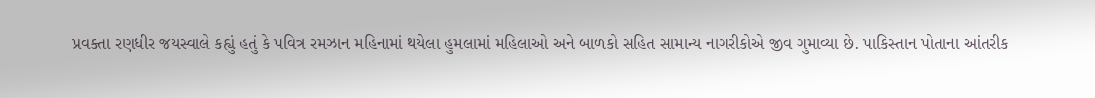પ્રવક્તા રણધીર જયસ્વાલે કહ્યું હતું કે પવિત્ર રમઝાન મહિનામાં થયેલા હુમલામાં મહિલાઓ અને બાળકો સહિત સામાન્ય નાગરીકોએ જીવ ગુમાવ્યા છે. પાકિસ્તાન પોતાના આંતરીક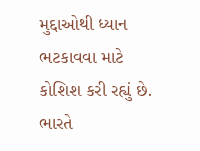મુદ્દાઓથી ધ્યાન ભટકાવવા માટે કોશિશ કરી રહ્યું છે. ભારતે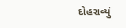દોહરાવ્યું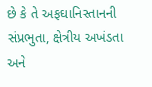છે કે તે અફઘાનિસ્તાનની સંપ્રભુતા, ક્ષેત્રીય અખંડતા અને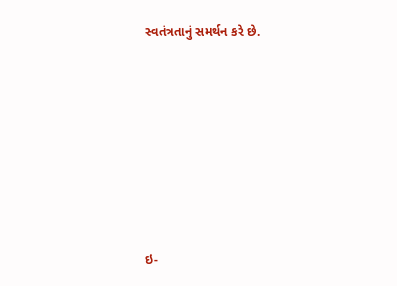સ્વતંત્રતાનું સમર્થન કરે છે.









ઇ-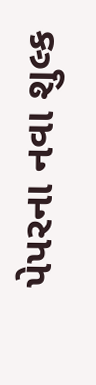પેપરના નવા શુલ્ક